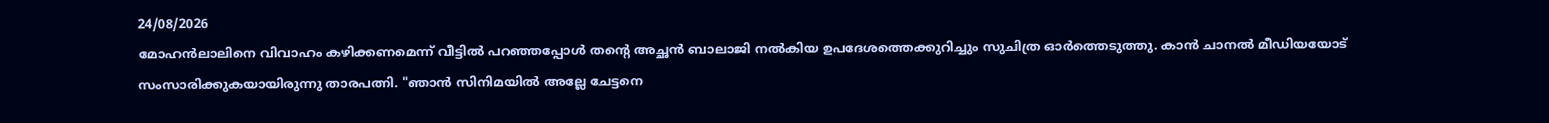24/08/2026
മോഹൻലാലിനെ വിവാഹം കഴിക്കണമെന്ന് വീട്ടിൽ പറഞ്ഞപ്പോൾ തന്റെ അച്ഛൻ ബാലാജി നൽകിയ ഉപദേശത്തെക്കുറിച്ചും സുചിത്ര ഓർത്തെടുത്തു. കാൻ ചാനൽ മീഡിയയോട് സംസാരിക്കുകയായിരുന്നു താരപത്നി. "ഞാൻ സിനിമയിൽ അല്ലേ ചേട്ടനെ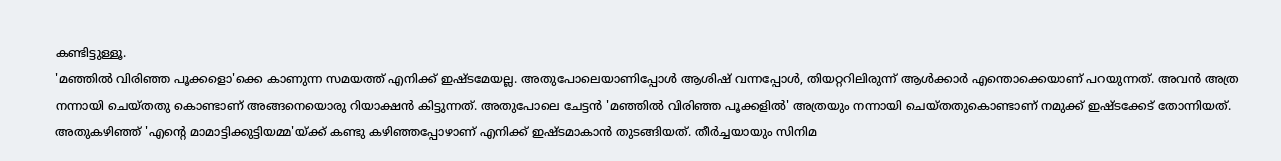കണ്ടിട്ടുള്ളൂ.
'മഞ്ഞിൽ വിരിഞ്ഞ പൂക്കളൊ'ക്കെ കാണുന്ന സമയത്ത് എനിക്ക് ഇഷ്ടമേയല്ല. അതുപോലെയാണിപ്പോൾ ആശിഷ് വന്നപ്പോൾ, തിയറ്ററിലിരുന്ന് ആൾക്കാർ എന്തൊക്കെയാണ് പറയുന്നത്. അവൻ അത്ര നന്നായി ചെയ്തതു കൊണ്ടാണ് അങ്ങനെയൊരു റിയാക്ഷൻ കിട്ടുന്നത്. അതുപോലെ ചേട്ടൻ 'മഞ്ഞിൽ വിരിഞ്ഞ പൂക്കളിൽ' അത്രയും നന്നായി ചെയ്തതുകൊണ്ടാണ് നമുക്ക് ഇഷ്ടക്കേട് തോന്നിയത്.
അതുകഴിഞ്ഞ് 'എന്റെ മാമാട്ടിക്കുട്ടിയമ്മ'യ്ക്ക് കണ്ടു കഴിഞ്ഞപ്പോഴാണ് എനിക്ക് ഇഷ്ടമാകാൻ തുടങ്ങിയത്. തീർച്ചയായും സിനിമ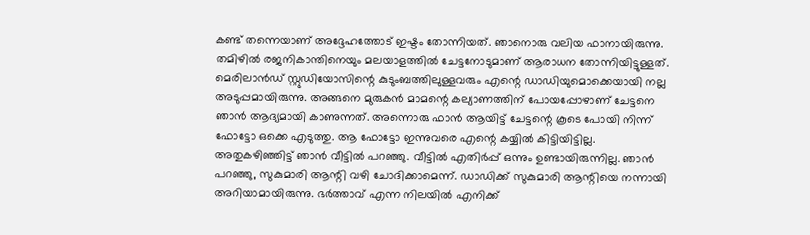കണ്ട് തന്നെയാണ് അദ്ദേഹത്തോട് ഇഷ്ടം തോന്നിയത്. ഞാനൊരു വലിയ ഫാനായിരുന്നു. തമിഴിൽ രജനികാന്തിനെയും മലയാളത്തിൽ ചേട്ടനോടുമാണ് ആരാധന തോന്നിയിട്ടുള്ളത്.
മെരിലാൻഡ് സ്റ്റുഡിയോസിന്റെ കുടുംബത്തിലുള്ളവരും എന്റെ ഡാഡിയുമൊക്കെയായി നല്ല അടുപ്പമായിരുന്നു. അങ്ങനെ മുരുകൻ മാമന്റെ കല്യാണത്തിന് പോയപ്പോഴാണ് ചേട്ടനെ ഞാൻ ആദ്യമായി കാണുന്നത്. അന്നൊരു ഫാൻ ആയിട്ട് ചേട്ടന്റെ കൂടെ പോയി നിന്ന് ഫോട്ടോ ഒക്കെ എടുത്തു. ആ ഫോട്ടോ ഇന്നുവരെ എന്റെ കയ്യിൽ കിട്ടിയിട്ടില്ല.
അതുകഴിഞ്ഞിട്ട് ഞാൻ വീട്ടിൽ പറഞ്ഞു. വീട്ടിൽ എതിർപ്പ് ഒന്നും ഉണ്ടായിരുന്നില്ല. ഞാൻ പറഞ്ഞു, സുകുമാരി ആന്റി വഴി ചോദിക്കാമെന്ന്. ഡാഡിക്ക് സുകുമാരി ആന്റിയെ നന്നായി അറിയാമായിരുന്നു. ഭർത്താവ് എന്ന നിലയിൽ എനിക്ക്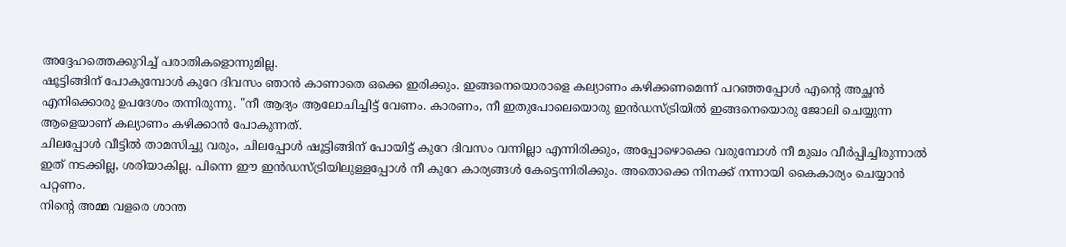അദ്ദേഹത്തെക്കുറിച്ച് പരാതികളൊന്നുമില്ല.
ഷൂട്ടിങ്ങിന് പോകുമ്പോൾ കുറേ ദിവസം ഞാൻ കാണാതെ ഒക്കെ ഇരിക്കും. ഇങ്ങനെയൊരാളെ കല്യാണം കഴിക്കണമെന്ന് പറഞ്ഞപ്പോൾ എന്റെ അച്ഛൻ എനിക്കൊരു ഉപദേശം തന്നിരുന്നു. "നീ ആദ്യം ആലോചിച്ചിട്ട് വേണം. കാരണം, നീ ഇതുപോലെയൊരു ഇൻഡസ്ട്രിയിൽ ഇങ്ങനെയൊരു ജോലി ചെയ്യുന്ന ആളെയാണ് കല്യാണം കഴിക്കാൻ പോകുന്നത്.
ചിലപ്പോൾ വീട്ടിൽ താമസിച്ചു വരും, ചിലപ്പോൾ ഷൂട്ടിങ്ങിന് പോയിട്ട് കുറേ ദിവസം വന്നില്ലാ എന്നിരിക്കും, അപ്പോഴൊക്കെ വരുമ്പോൾ നീ മുഖം വീർപ്പിച്ചിരുന്നാൽ ഇത് നടക്കില്ല, ശരിയാകില്ല. പിന്നെ ഈ ഇൻഡസ്ട്രിയിലുള്ളപ്പോൾ നീ കുറേ കാര്യങ്ങൾ കേട്ടെന്നിരിക്കും. അതൊക്കെ നിനക്ക് നന്നായി കൈകാര്യം ചെയ്യാൻ പറ്റണം.
നിന്റെ അമ്മ വളരെ ശാന്ത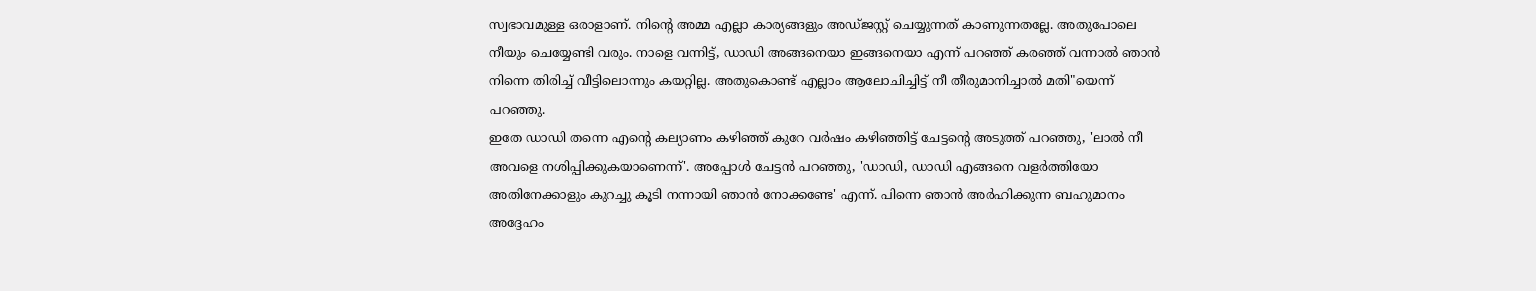സ്വഭാവമുള്ള ഒരാളാണ്. നിന്റെ അമ്മ എല്ലാ കാര്യങ്ങളും അഡ്ജസ്റ്റ് ചെയ്യുന്നത് കാണുന്നതല്ലേ. അതുപോലെ നീയും ചെയ്യേണ്ടി വരും. നാളെ വന്നിട്ട്, ഡാഡി അങ്ങനെയാ ഇങ്ങനെയാ എന്ന് പറഞ്ഞ് കരഞ്ഞ് വന്നാൽ ഞാൻ നിന്നെ തിരിച്ച് വീട്ടിലൊന്നും കയറ്റില്ല. അതുകൊണ്ട് എല്ലാം ആലോചിച്ചിട്ട് നീ തീരുമാനിച്ചാൽ മതി"യെന്ന് പറഞ്ഞു.
ഇതേ ഡാഡി തന്നെ എന്റെ കല്യാണം കഴിഞ്ഞ് കുറേ വർഷം കഴിഞ്ഞിട്ട് ചേട്ടന്റെ അടുത്ത് പറഞ്ഞു, 'ലാൽ നീ അവളെ നശിപ്പിക്കുകയാണെന്ന്'. അപ്പോൾ ചേട്ടൻ പറഞ്ഞു, 'ഡാഡി, ഡാഡി എങ്ങനെ വളർത്തിയോ അതിനേക്കാളും കുറച്ചു കൂടി നന്നായി ഞാൻ നോക്കണ്ടേ' എന്ന്. പിന്നെ ഞാൻ അർഹിക്കുന്ന ബഹുമാനം അദ്ദേഹം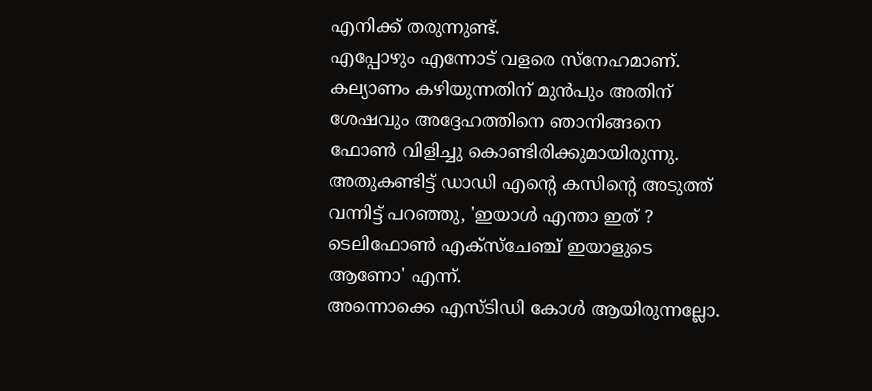എനിക്ക് തരുന്നുണ്ട്.
എപ്പോഴും എന്നോട് വളരെ സ്നേഹമാണ്. കല്യാണം കഴിയുന്നതിന് മുൻപും അതിന് ശേഷവും അദ്ദേഹത്തിനെ ഞാനിങ്ങനെ ഫോൺ വിളിച്ചു കൊണ്ടിരിക്കുമായിരുന്നു. അതുകണ്ടിട്ട് ഡാഡി എന്റെ കസിന്റെ അടുത്ത് വന്നിട്ട് പറഞ്ഞു, 'ഇയാൾ എന്താ ഇത് ? ടെലിഫോൺ എക്സ്ചേഞ്ച് ഇയാളുടെ ആണോ' എന്ന്.
അന്നൊക്കെ എസ്ടിഡി കോൾ ആയിരുന്നല്ലോ.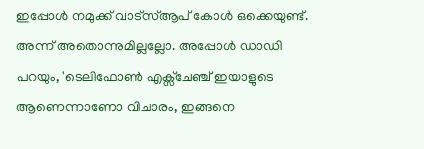ഇപ്പോൾ നമുക്ക് വാട്സ്ആപ് കോൾ ഒക്കെയുണ്ട്. അന്ന് അതൊന്നുമില്ലല്ലോ. അപ്പോൾ ഡാഡി പറയും, 'ടെലിഫോൺ എക്സ്ചേഞ്ച് ഇയാളുടെ ആണെന്നാണോ വിചാരം, ഇങ്ങനെ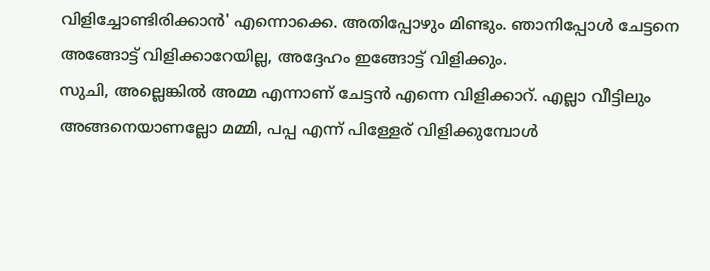വിളിച്ചോണ്ടിരിക്കാൻ' എന്നൊക്കെ. അതിപ്പോഴും മിണ്ടും. ഞാനിപ്പോൾ ചേട്ടനെ അങ്ങോട്ട് വിളിക്കാറേയില്ല, അദ്ദേഹം ഇങ്ങോട്ട് വിളിക്കും.
സുചി, അല്ലെങ്കിൽ അമ്മ എന്നാണ് ചേട്ടൻ എന്നെ വിളിക്കാറ്. എല്ലാ വീട്ടിലും അങ്ങനെയാണല്ലോ മമ്മി, പപ്പ എന്ന് പിള്ളേര് വിളിക്കുമ്പോൾ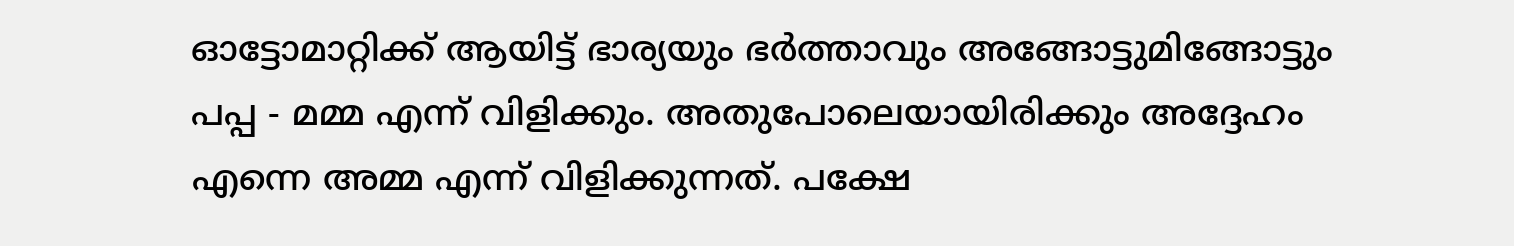ഓട്ടോമാറ്റിക്ക് ആയിട്ട് ഭാര്യയും ഭർത്താവും അങ്ങോട്ടുമിങ്ങോട്ടും പപ്പ - മമ്മ എന്ന് വിളിക്കും. അതുപോലെയായിരിക്കും അദ്ദേഹം എന്നെ അമ്മ എന്ന് വിളിക്കുന്നത്. പക്ഷേ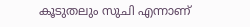കൂടുതലും സുചി എന്നാണ്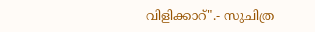വിളിക്കാറ്".- സുചിത്ര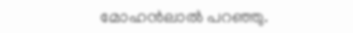മോഹൻലാൽ പറഞ്ഞു.